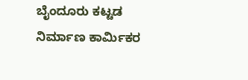ಬೈಂದೂರು ಕಟ್ಟಡ ನಿರ್ಮಾಣ ಕಾರ್ಮಿಕರ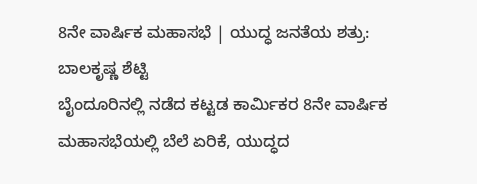8ನೇ ವಾರ್ಷಿಕ ಮಹಾಸಭೆ | ಯುದ್ಧ ಜನತೆಯ ಶತ್ರು: ಬಾಲಕೃಷ್ಣ ಶೆಟ್ಟಿ
ಬೈಂದೂರಿನಲ್ಲಿ ನಡೆದ ಕಟ್ಟಡ ಕಾರ್ಮಿಕರ 8ನೇ ವಾರ್ಷಿಕ ಮಹಾಸಭೆಯಲ್ಲಿ ಬೆಲೆ ಏರಿಕೆ, ಯುದ್ಧದ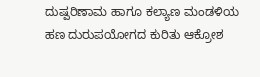ದುಷ್ಪರಿಣಾಮ ಹಾಗೂ ಕಲ್ಯಾಣ ಮಂಡಳಿಯ ಹಣ ದುರುಪಯೋಗದ ಕುರಿತು ಆಕ್ರೋಶ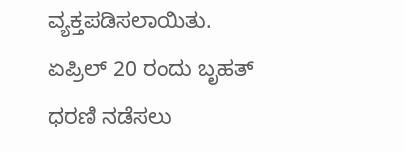ವ್ಯಕ್ತಪಡಿಸಲಾಯಿತು. ಏಪ್ರಿಲ್ 20 ರಂದು ಬೃಹತ್ ಧರಣಿ ನಡೆಸಲು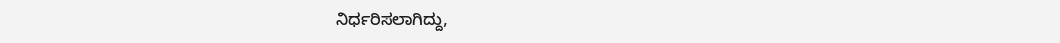ನಿರ್ಧರಿಸಲಾಗಿದ್ದು,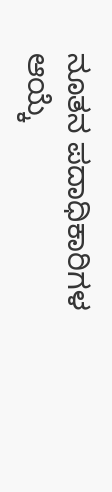ನೂತನ ಪದಾಧಿಕಾರಿಗಳ ಆಯ್ಕೆ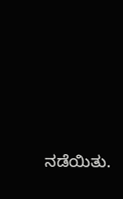ನಡೆಯಿತು.